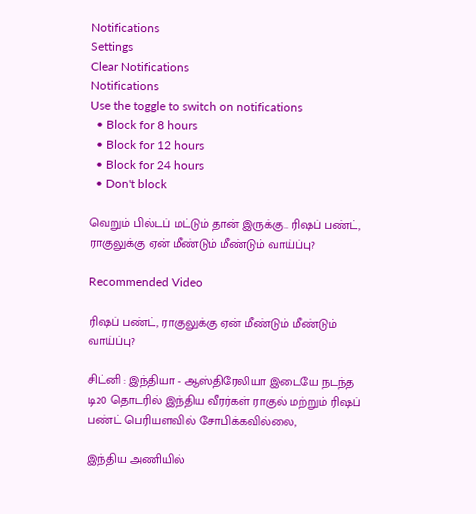Notifications
Settings
Clear Notifications
Notifications
Use the toggle to switch on notifications
  • Block for 8 hours
  • Block for 12 hours
  • Block for 24 hours
  • Don't block

வெறும் பில்டப் மட்டும் தான் இருக்கு.. ரிஷப் பண்ட், ராகுலுக்கு ஏன் மீண்டும் மீண்டும் வாய்ப்பு?

Recommended Video

ரிஷப் பண்ட், ராகுலுக்கு ஏன் மீண்டும் மீண்டும் வாய்ப்பு?

சிட்னி : இந்தியா - ஆஸ்திரேலியா இடையே நடந்த டி20 தொடரில் இந்திய வீரர்கள் ராகுல் மற்றும் ரிஷப் பண்ட் பெரியளவில் சோபிக்கவில்லை,

இந்திய அணியில்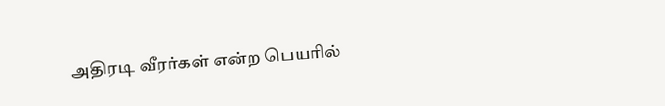அதிரடி வீரர்கள் என்ற பெயரில்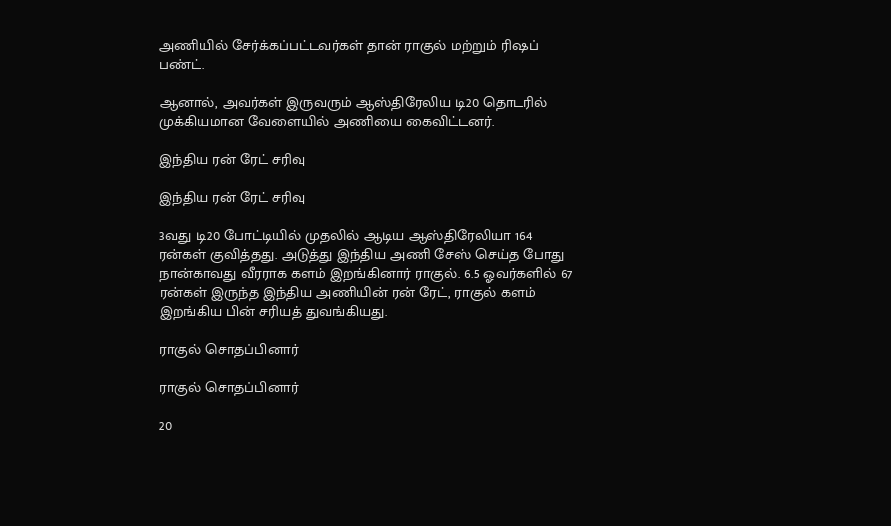அணியில் சேர்க்கப்பட்டவர்கள் தான் ராகுல் மற்றும் ரிஷப் பண்ட்.

ஆனால், அவர்கள் இருவரும் ஆஸ்திரேலிய டி20 தொடரில் முக்கியமான வேளையில் அணியை கைவிட்டனர்.

இந்திய ரன் ரேட் சரிவு

இந்திய ரன் ரேட் சரிவு

3வது டி20 போட்டியில் முதலில் ஆடிய ஆஸ்திரேலியா 164 ரன்கள் குவித்தது. அடுத்து இந்திய அணி சேஸ் செய்த போது நான்காவது வீரராக களம் இறங்கினார் ராகுல். 6.5 ஓவர்களில் 67 ரன்கள் இருந்த இந்திய அணியின் ரன் ரேட், ராகுல் களம் இறங்கிய பின் சரியத் துவங்கியது.

ராகுல் சொதப்பினார்

ராகுல் சொதப்பினார்

20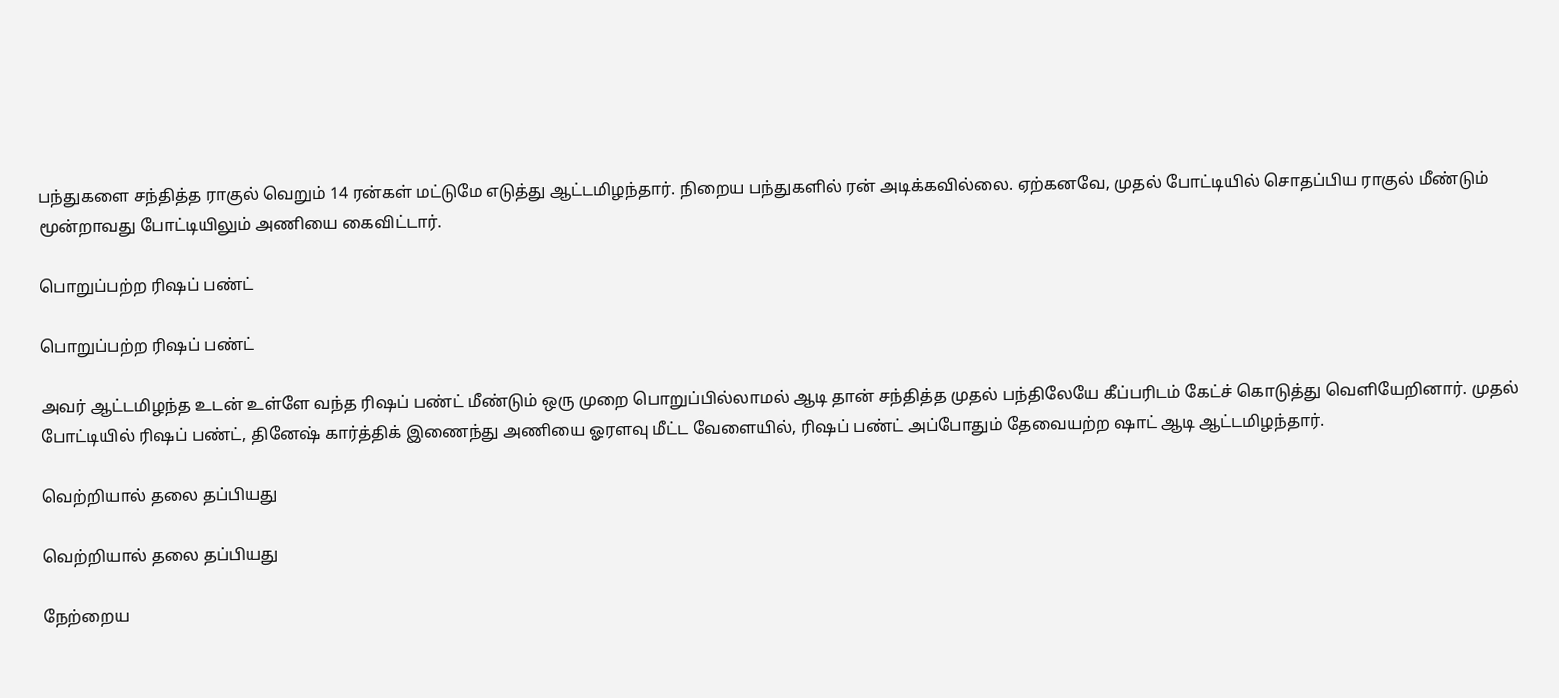பந்துகளை சந்தித்த ராகுல் வெறும் 14 ரன்கள் மட்டுமே எடுத்து ஆட்டமிழந்தார். நிறைய பந்துகளில் ரன் அடிக்கவில்லை. ஏற்கனவே, முதல் போட்டியில் சொதப்பிய ராகுல் மீண்டும் மூன்றாவது போட்டியிலும் அணியை கைவிட்டார்.

பொறுப்பற்ற ரிஷப் பண்ட்

பொறுப்பற்ற ரிஷப் பண்ட்

அவர் ஆட்டமிழந்த உடன் உள்ளே வந்த ரிஷப் பண்ட் மீண்டும் ஒரு முறை பொறுப்பில்லாமல் ஆடி தான் சந்தித்த முதல் பந்திலேயே கீப்பரிடம் கேட்ச் கொடுத்து வெளியேறினார். முதல் போட்டியில் ரிஷப் பண்ட், தினேஷ் கார்த்திக் இணைந்து அணியை ஓரளவு மீட்ட வேளையில், ரிஷப் பண்ட் அப்போதும் தேவையற்ற ஷாட் ஆடி ஆட்டமிழந்தார்.

வெற்றியால் தலை தப்பியது

வெற்றியால் தலை தப்பியது

நேற்றைய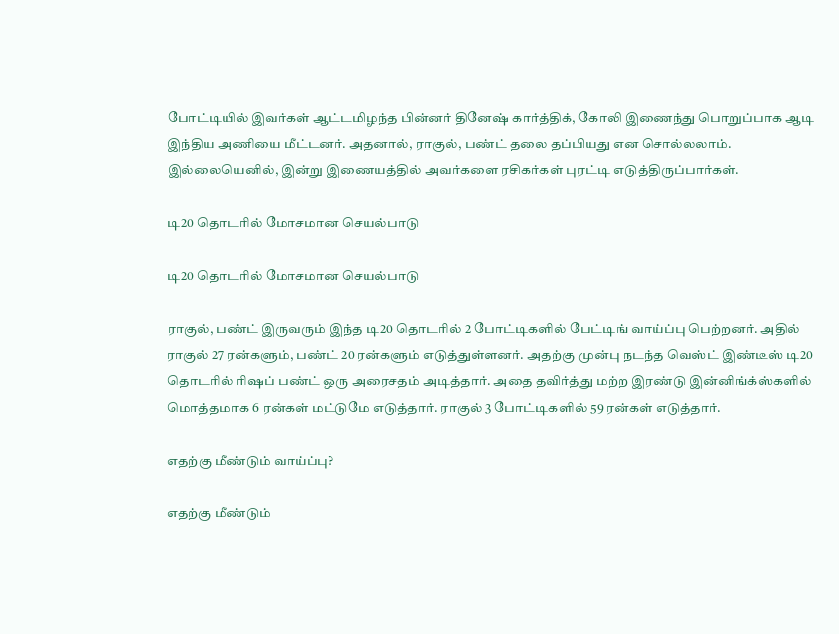போட்டியில் இவர்கள் ஆட்டமிழந்த பின்னர் தினேஷ் கார்த்திக், கோலி இணைந்து பொறுப்பாக ஆடி இந்திய அணியை மீட்டனர். அதனால், ராகுல், பண்ட் தலை தப்பியது என சொல்லலாம். இல்லையெனில், இன்று இணையத்தில் அவர்களை ரசிகர்கள் புரட்டி எடுத்திருப்பார்கள்.

டி20 தொடரில் மோசமான செயல்பாடு

டி20 தொடரில் மோசமான செயல்பாடு

ராகுல், பண்ட் இருவரும் இந்த டி20 தொடரில் 2 போட்டிகளில் பேட்டிங் வாய்ப்பு பெற்றனர். அதில் ராகுல் 27 ரன்களும், பண்ட் 20 ரன்களும் எடுத்துள்ளனர். அதற்கு முன்பு நடந்த வெஸ்ட் இண்டீஸ் டி20 தொடரில் ரிஷப் பண்ட் ஒரு அரைசதம் அடித்தார். அதை தவிர்த்து மற்ற இரண்டு இன்னிங்க்ஸ்களில் மொத்தமாக 6 ரன்கள் மட்டுமே எடுத்தார். ராகுல் 3 போட்டிகளில் 59 ரன்கள் எடுத்தார்.

எதற்கு மீண்டும் வாய்ப்பு?

எதற்கு மீண்டும்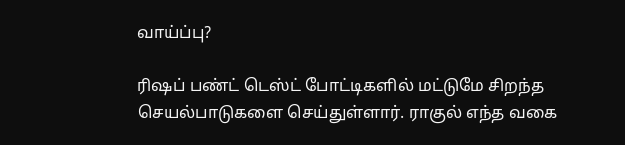வாய்ப்பு?

ரிஷப் பண்ட் டெஸ்ட் போட்டிகளில் மட்டுமே சிறந்த செயல்பாடுகளை செய்துள்ளார். ராகுல் எந்த வகை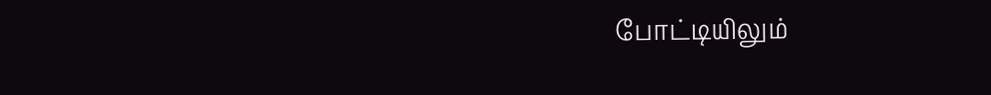போட்டியிலும்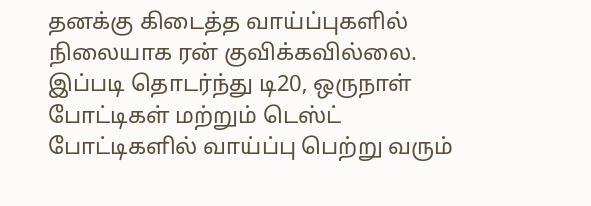தனக்கு கிடைத்த வாய்ப்புகளில் நிலையாக ரன் குவிக்கவில்லை. இப்படி தொடர்ந்து டி20, ஒருநாள் போட்டிகள் மற்றும் டெஸ்ட் போட்டிகளில் வாய்ப்பு பெற்று வரும்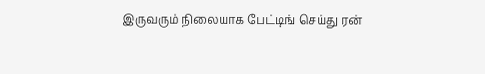இருவரும் நிலையாக பேட்டிங் செய்து ரன்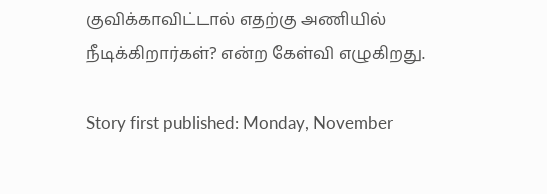குவிக்காவிட்டால் எதற்கு அணியில் நீடிக்கிறார்கள்? என்ற கேள்வி எழுகிறது.

Story first published: Monday, November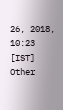26, 2018, 10:23 [IST]
Other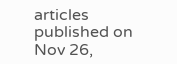articles published on Nov 26,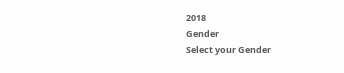2018
Gender
Select your Gender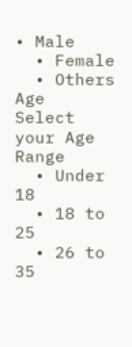• Male
  • Female
  • Others
Age
Select your Age Range
  • Under 18
  • 18 to 25
  • 26 to 35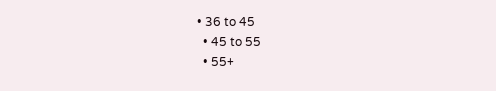• 36 to 45
  • 45 to 55
  • 55+